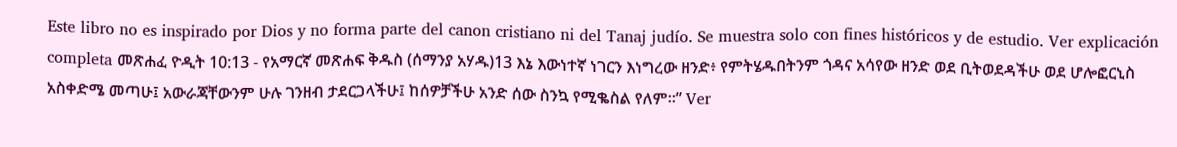Este libro no es inspirado por Dios y no forma parte del canon cristiano ni del Tanaj judío. Se muestra solo con fines históricos y de estudio. Ver explicación completa መጽሐፈ ዮዲት 10:13 - የአማርኛ መጽሐፍ ቅዱስ (ሰማንያ አሃዱ)13 እኔ እውነተኛ ነገርን እነግረው ዘንድ፥ የምትሄዱበትንም ጎዳና አሳየው ዘንድ ወደ ቢትወደዳችሁ ወደ ሆሎፎርኒስ አስቀድሜ መጣሁ፤ አውራጃቸውንም ሁሉ ገንዘብ ታደርጋላችሁ፤ ከሰዎቻችሁ አንድ ሰው ስንኳ የሚቈስል የለም።” Ver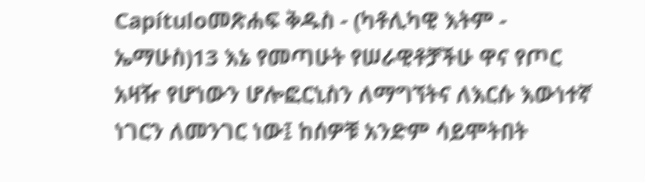Capítuloመጽሐፍ ቅዱስ - (ካቶሊካዊ እትም - ኤማሁስ)13 እኔ የመጣሁት የሠራዊቶቻችሁ ዋና የጦር አዛዥ የሆነውን ሆሎፎርኒስን ለማግኘትና ለእርሱ እውነተኛ ነገርን ለመንገር ነው፤ ከሰዎቹ አንድም ሳይሞትበት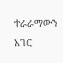ተራራማውን አገር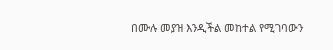በሙሉ መያዝ እንዲችል መከተል የሚገባውን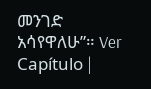መንገድ አሳየዋለሁ”። Ver Capítulo |